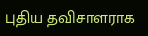புதிய தவிசாளராக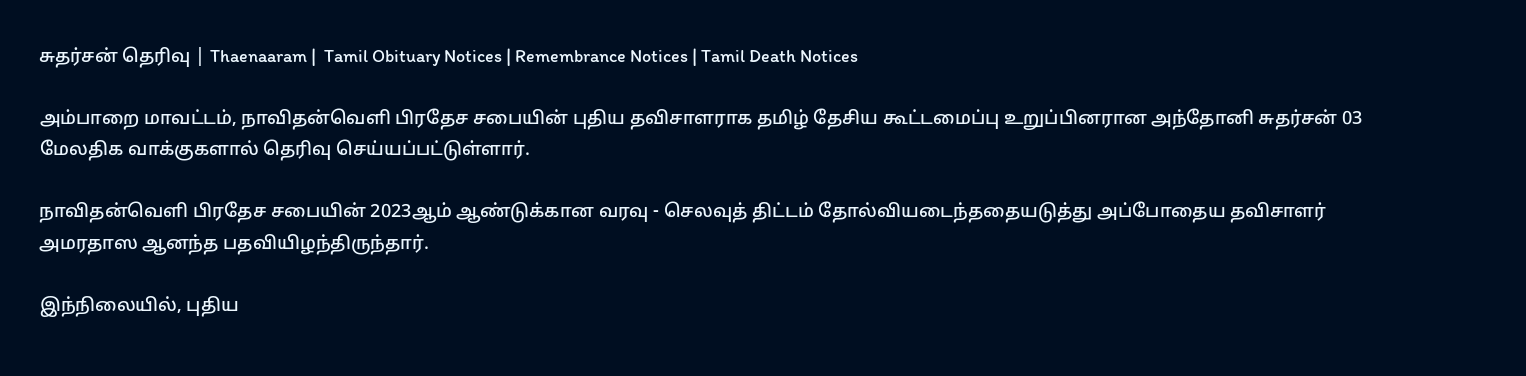சுதர்சன் தெரிவு | Thaenaaram |  Tamil Obituary Notices | Remembrance Notices | Tamil Death Notices

அம்பாறை மாவட்டம், நாவிதன்வெளி பிரதேச சபையின் புதிய தவிசாளராக தமிழ் தேசிய கூட்டமைப்பு உறுப்பினரான அந்தோனி சுதர்சன் 03 மேலதிக வாக்குகளால் தெரிவு செய்யப்பட்டுள்ளார்.

நாவிதன்வெளி பிரதேச சபையின் 2023ஆம் ஆண்டுக்கான வரவு - செலவுத் திட்டம் தோல்வியடைந்ததையடுத்து அப்போதைய தவிசாளர் அமரதாஸ ஆனந்த பதவியிழந்திருந்தார்.

இந்நிலையில், புதிய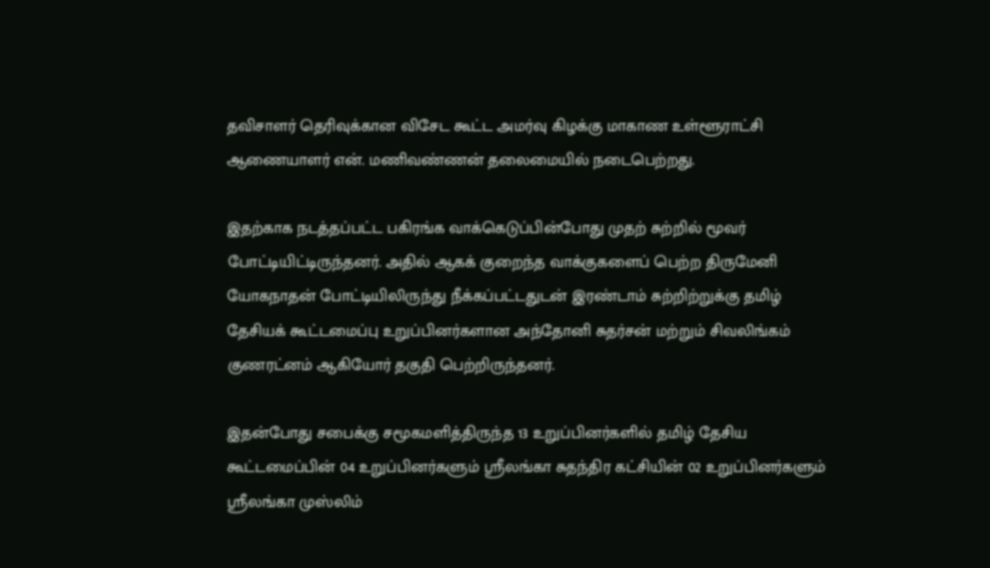தவிசாளர் தெரிவுக்கான விசேட கூட்ட அமர்வு கிழக்கு மாகாண உள்ளூராட்சி ஆணையாளர் என். மணிவண்ணன் தலைமையில் நடைபெற்றது.

இதற்காக நடத்தப்பட்ட பகிரங்க வாக்கெடுப்பின்போது முதற் சுற்றில் மூவர் போட்டியிட்டிருந்தனர். அதில் ஆகக் குறைந்த வாக்குகளைப் பெற்ற திருமேனி யோகநாதன் போட்டியிலிருந்து நீக்கப்பட்டதுடன் இரண்டாம் சுற்றிற்றுக்கு தமிழ் தேசியக் கூட்டமைப்பு உறுப்பினர்களான அந்தோனி சுதர்சன் மற்றும் சிவலிங்கம் குணரட்னம் ஆகியோர் தகுதி பெற்றிருந்தனர்.

இதன்போது சபைக்கு சமூகமளித்திருந்த 13 உறுப்பினர்களில் தமிழ் தேசிய கூட்டமைப்பின் 04 உறுப்பினர்களும் ஸ்ரீலங்கா சுதந்திர கட்சியின் 02 உறுப்பினர்களும் ஸ்ரீலங்கா முஸ்லிம்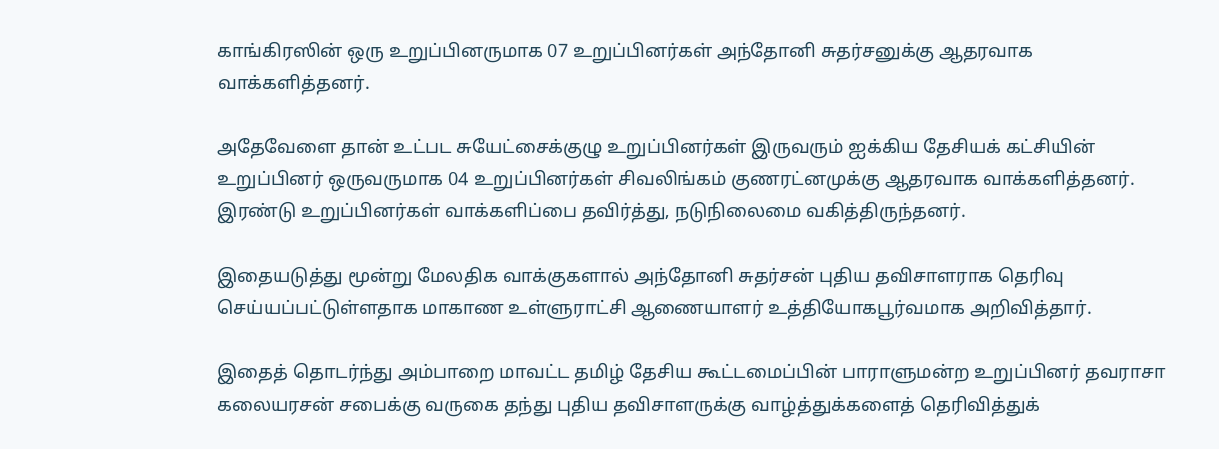காங்கிரஸின் ஒரு உறுப்பினருமாக 07 உறுப்பினர்கள் அந்தோனி சுதர்சனுக்கு ஆதரவாக வாக்களித்தனர்.

அதேவேளை தான் உட்பட சுயேட்சைக்குழு உறுப்பினர்கள் இருவரும் ஐக்கிய தேசியக் கட்சியின் உறுப்பினர் ஒருவருமாக 04 உறுப்பினர்கள் சிவலிங்கம் குணரட்னமுக்கு ஆதரவாக வாக்களித்தனர். இரண்டு உறுப்பினர்கள் வாக்களிப்பை தவிர்த்து, நடுநிலைமை வகித்திருந்தனர்.

இதையடுத்து மூன்று மேலதிக வாக்குகளால் அந்தோனி சுதர்சன் புதிய தவிசாளராக தெரிவு செய்யப்பட்டுள்ளதாக மாகாண உள்ளுராட்சி ஆணையாளர் உத்தியோகபூர்வமாக அறிவித்தார்.

இதைத் தொடர்ந்து அம்பாறை மாவட்ட தமிழ் தேசிய கூட்டமைப்பின் பாராளுமன்ற உறுப்பினர் தவராசா கலையரசன் சபைக்கு வருகை தந்து புதிய தவிசாளருக்கு வாழ்த்துக்களைத் தெரிவித்துக்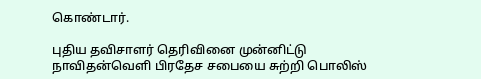கொண்டார்.

புதிய தவிசாளர் தெரிவினை முன்னிட்டு நாவிதன்வெளி பிரதேச சபையை சுற்றி பொலிஸ்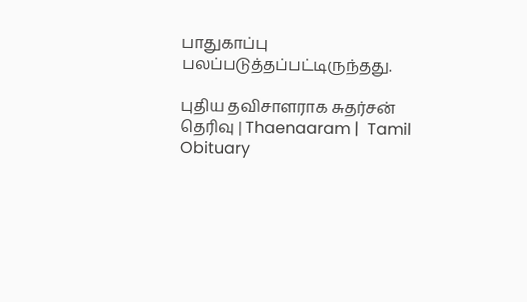பாதுகாப்பு பலப்படுத்தப்பட்டிருந்தது.

புதிய தவிசாளராக சுதர்சன் தெரிவு | Thaenaaram |  Tamil Obituary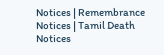Notices | Remembrance Notices | Tamil Death Notices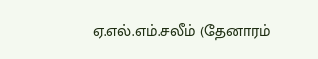ஏ.எல்.எம்.சலீம் (தேனாரம்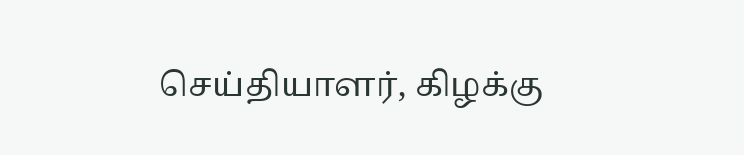செய்தியாளர், கிழக்கு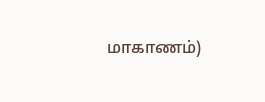மாகாணம்)